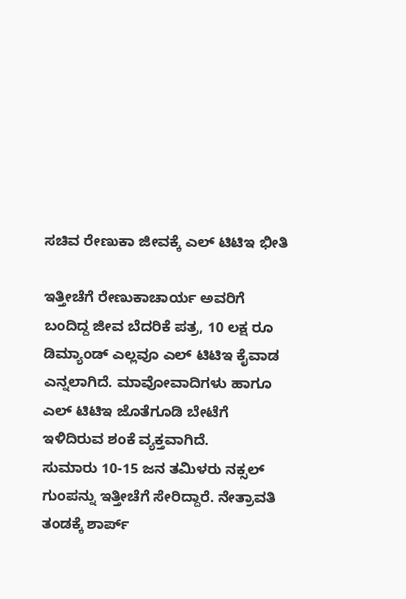ಸಚಿವ ರೇಣುಕಾ ಜೀವಕ್ಕೆ ಎಲ್ ಟಿಟಿಇ ಭೀತಿ

ಇತ್ತೀಚೆಗೆ ರೇಣುಕಾಚಾರ್ಯ ಅವರಿಗೆ ಬಂದಿದ್ದ ಜೀವ ಬೆದರಿಕೆ ಪತ್ರ, 10 ಲಕ್ಷ ರೂ ಡಿಮ್ಯಾಂಡ್ ಎಲ್ಲವೂ ಎಲ್ ಟಿಟಿಇ ಕೈವಾಡ ಎನ್ನಲಾಗಿದೆ. ಮಾವೋವಾದಿಗಳು ಹಾಗೂ ಎಲ್ ಟಿಟಿಇ ಜೊತೆಗೂಡಿ ಬೇಟೆಗೆ ಇಳಿದಿರುವ ಶಂಕೆ ವ್ಯಕ್ತವಾಗಿದೆ.
ಸುಮಾರು 10-15 ಜನ ತಮಿಳರು ನಕ್ಸಲ್ ಗುಂಪನ್ನು ಇತ್ತೀಚೆಗೆ ಸೇರಿದ್ದಾರೆ. ನೇತ್ರಾವತಿ ತಂಡಕ್ಕೆ ಶಾರ್ಪ್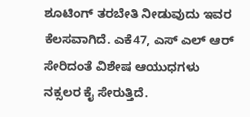ಶೂಟಿಂಗ್ ತರಬೇತಿ ನೀಡುವುದು ಇವರ ಕೆಲಸವಾಗಿದೆ. ಎಕೆ47, ಎಸ್ ಎಲ್ ಆರ್ ಸೇರಿದಂತೆ ವಿಶೇಷ ಆಯುಧಗಳು ನಕ್ಸಲರ ಕೈ ಸೇರುತ್ತಿದೆ.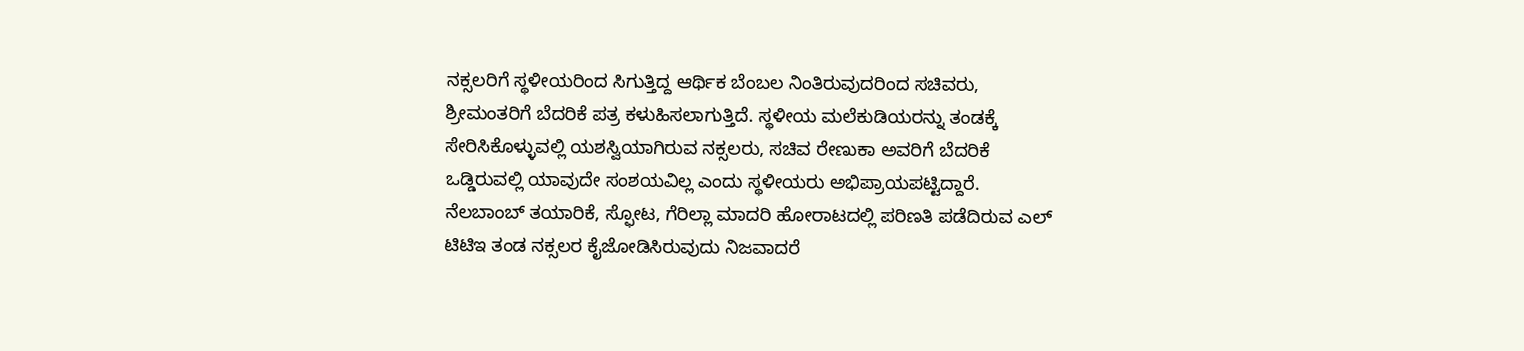ನಕ್ಸಲರಿಗೆ ಸ್ಥಳೀಯರಿಂದ ಸಿಗುತ್ತಿದ್ದ ಆರ್ಥಿಕ ಬೆಂಬಲ ನಿಂತಿರುವುದರಿಂದ ಸಚಿವರು, ಶ್ರೀಮಂತರಿಗೆ ಬೆದರಿಕೆ ಪತ್ರ ಕಳುಹಿಸಲಾಗುತ್ತಿದೆ. ಸ್ಥಳೀಯ ಮಲೆಕುಡಿಯರನ್ನು ತಂಡಕ್ಕೆ ಸೇರಿಸಿಕೊಳ್ಳುವಲ್ಲಿ ಯಶಸ್ವಿಯಾಗಿರುವ ನಕ್ಸಲರು, ಸಚಿವ ರೇಣುಕಾ ಅವರಿಗೆ ಬೆದರಿಕೆ ಒಡ್ಡಿರುವಲ್ಲಿ ಯಾವುದೇ ಸಂಶಯವಿಲ್ಲ ಎಂದು ಸ್ಥಳೀಯರು ಅಭಿಪ್ರಾಯಪಟ್ಟಿದ್ದಾರೆ.
ನೆಲಬಾಂಬ್ ತಯಾರಿಕೆ, ಸ್ಫೋಟ, ಗೆರಿಲ್ಲಾ ಮಾದರಿ ಹೋರಾಟದಲ್ಲಿ ಪರಿಣತಿ ಪಡೆದಿರುವ ಎಲ್ ಟಿಟಿಇ ತಂಡ ನಕ್ಸಲರ ಕೈಜೋಡಿಸಿರುವುದು ನಿಜವಾದರೆ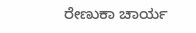ರೇಣುಕಾ ಚಾರ್ಯ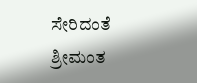ಸೇರಿದಂತೆ ಶ್ರೀಮಂತ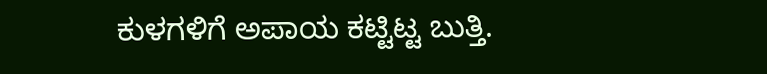ಕುಳಗಳಿಗೆ ಅಪಾಯ ಕಟ್ಟಿಟ್ಟ ಬುತ್ತಿ.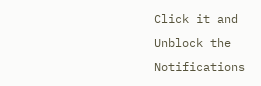Click it and Unblock the Notifications